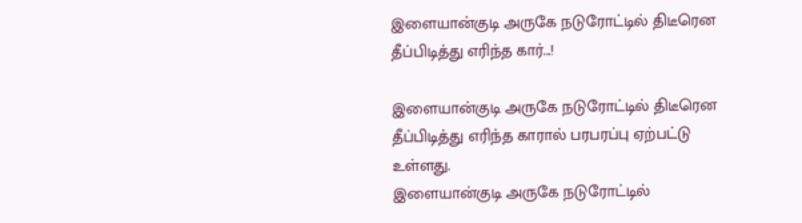இளையான்குடி அருகே நடுரோட்டில் திடீரென தீப்பிடித்து எரிந்த கார்...!

இளையான்குடி அருகே நடுரோட்டில் திடீரென தீப்பிடித்து எரிந்த காரால் பரபரப்பு ஏற்பட்டு உள்ளது.
இளையான்குடி அருகே நடுரோட்டில்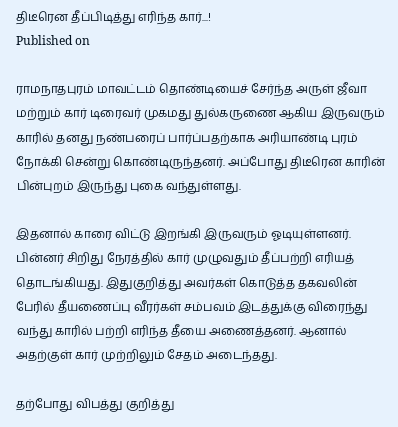திடீரென தீப்பிடித்து எரிந்த கார்...!
Published on

ராமநாதபுரம் மாவட்டம் தொண்டியைச் சேர்ந்த அருள் ஜீவா மற்றும் கார் டிரைவர் முகமது துல்கருணை ஆகிய இருவரும் காரில் தனது நண்பரைப் பார்ப்பதற்காக அரியாண்டி புரம் நோக்கி சென்று கொண்டிருந்தனர். அப்போது திடீரென காரின் பின்புறம் இருந்து புகை வந்துள்ளது.

இதனால் காரை விட்டு இறங்கி இருவரும் ஓடியுள்ளனர். பின்னர் சிறிது நேரத்தில் கார் முழுவதும் தீப்பற்றி எரியத் தொடங்கியது. இதுகுறித்து அவர்கள் கொடுத்த தகவலின் பேரில் தீயணைப்பு வீரர்கள் சம்பவம் இடத்துக்கு விரைந்து வந்து காரில் பற்றி எரிந்த தீயை அணைத்தனர். ஆனால் அதற்குள் கார் முற்றிலும் சேதம் அடைந்தது.

தற்போது விபத்து குறித்து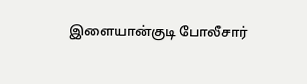இளையான்குடி போலீசார்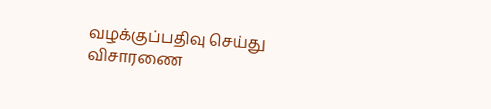வழக்குப்பதிவு செய்து விசாரணை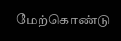மேற்கொண்டு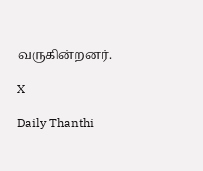வருகின்றனர்.

X

Daily Thanthi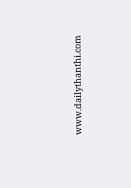www.dailythanthi.com